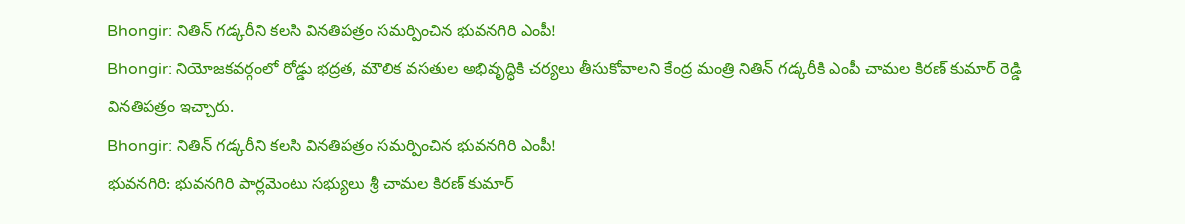Bhongir: నితిన్ గడ్కరీని కలసి వినతిపత్రం సమర్పించిన భువనగిరి ఎంపీ!
Bhongir: నియోజకవర్గంలో రోడ్డు భద్రత, మౌలిక వసతుల అభివృద్ధికి చర్యలు తీసుకోవాలని కేంద్ర మంత్రి నితిన్ గడ్కరీకి ఎంపీ చామల కిరణ్ కుమార్ రెడ్డి వినతిపత్రం ఇచ్చారు.
Bhongir: నితిన్ గడ్కరీని కలసి వినతిపత్రం సమర్పించిన భువనగిరి ఎంపీ!
భువనగిరి: భువనగిరి పార్లమెంటు సభ్యులు శ్రీ చామల కిరణ్ కుమార్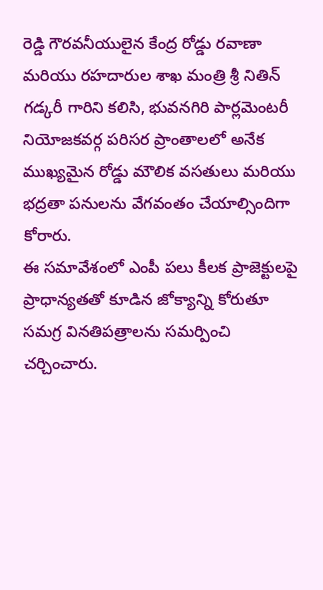రెడ్డి గౌరవనీయులైన కేంద్ర రోడ్డు రవాణా మరియు రహదారుల శాఖ మంత్రి శ్రీ నితిన్ గడ్కరీ గారిని కలిసి, భువనగిరి పార్లమెంటరీ నియోజకవర్గ పరిసర ప్రాంతాలలో అనేక ముఖ్యమైన రోడ్డు మౌలిక వసతులు మరియు భద్రతా పనులను వేగవంతం చేయాల్సిందిగా కోరారు.
ఈ సమావేశంలో ఎంపీ పలు కీలక ప్రాజెక్టులపై ప్రాధాన్యతతో కూడిన జోక్యాన్ని కోరుతూ సమగ్ర వినతిపత్రాలను సమర్పించి చర్చించారు.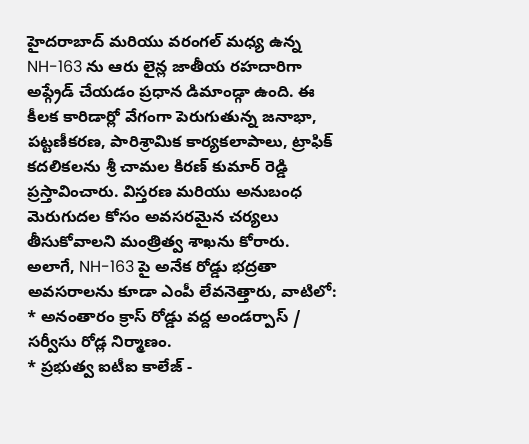హైదరాబాద్ మరియు వరంగల్ మధ్య ఉన్న NH-163 ను ఆరు లైన్ల జాతీయ రహదారిగా అప్గ్రేడ్ చేయడం ప్రధాన డిమాండ్గా ఉంది. ఈ కీలక కారిడార్లో వేగంగా పెరుగుతున్న జనాభా, పట్టణీకరణ, పారిశ్రామిక కార్యకలాపాలు, ట్రాఫిక్ కదలికలను శ్రీ చామల కిరణ్ కుమార్ రెడ్డి ప్రస్తావించారు. విస్తరణ మరియు అనుబంధ మెరుగుదల కోసం అవసరమైన చర్యలు తీసుకోవాలని మంత్రిత్వ శాఖను కోరారు.
అలాగే, NH-163 పై అనేక రోడ్డు భద్రతా అవసరాలను కూడా ఎంపీ లేవనెత్తారు, వాటిలో:
* అనంతారం క్రాస్ రోడ్డు వద్ద అండర్పాస్ / సర్వీసు రోడ్ల నిర్మాణం.
* ప్రభుత్వ ఐటీఐ కాలేజ్ -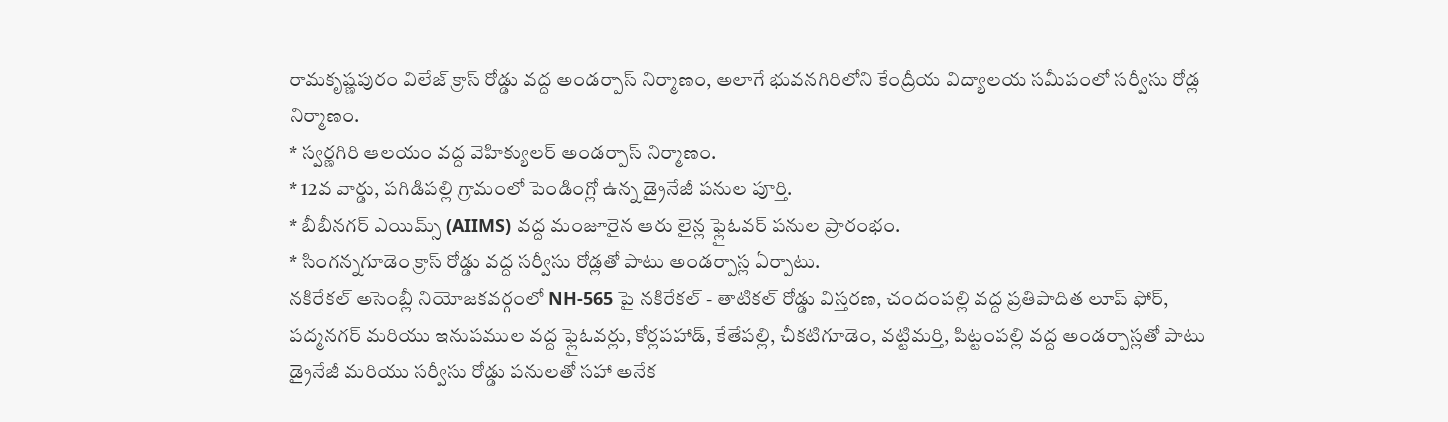రామకృష్ణపురం విలేజ్ క్రాస్ రోడ్డు వద్ద అండర్పాస్ నిర్మాణం, అలాగే భువనగిరిలోని కేంద్రీయ విద్యాలయ సమీపంలో సర్వీసు రోడ్ల నిర్మాణం.
* స్వర్ణగిరి ఆలయం వద్ద వెహిక్యులర్ అండర్పాస్ నిర్మాణం.
* 12వ వార్డు, పగిడిపల్లి గ్రామంలో పెండింగ్లో ఉన్న డ్రైనేజీ పనుల పూర్తి.
* బీబీనగర్ ఎయిమ్స్ (AIIMS) వద్ద మంజూరైన ఆరు లైన్ల ఫ్లైఓవర్ పనుల ప్రారంభం.
* సింగన్నగూడెం క్రాస్ రోడ్డు వద్ద సర్వీసు రోడ్లతో పాటు అండర్పాస్ల ఏర్పాటు.
నకిరేకల్ అసెంబ్లీ నియోజకవర్గంలో NH-565 పై నకిరేకల్ - తాటికల్ రోడ్డు విస్తరణ, చందంపల్లి వద్ద ప్రతిపాదిత లూప్ ఫోర్, పద్మనగర్ మరియు ఇనుపముల వద్ద ఫ్లైఓవర్లు, కోర్లపహాడ్, కేతేపల్లి, చీకటిగూడెం, వట్టిమర్తి, పిట్టంపల్లి వద్ద అండర్పాస్లతో పాటు డ్రైనేజీ మరియు సర్వీసు రోడ్డు పనులతో సహా అనేక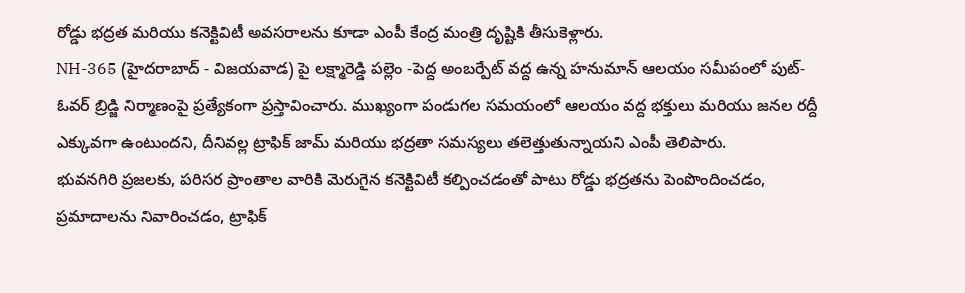రోడ్డు భద్రత మరియు కనెక్టివిటీ అవసరాలను కూడా ఎంపీ కేంద్ర మంత్రి దృష్టికి తీసుకెళ్లారు.
NH-365 (హైదరాబాద్ - విజయవాడ) పై లక్ష్మారెడ్డి పల్లెం -పెద్ద అంబర్పేట్ వద్ద ఉన్న హనుమాన్ ఆలయం సమీపంలో పుట్-ఓవర్ బ్రిడ్జి నిర్మాణంపై ప్రత్యేకంగా ప్రస్తావించారు. ముఖ్యంగా పండుగల సమయంలో ఆలయం వద్ద భక్తులు మరియు జనల రద్దీ ఎక్కువగా ఉంటుందని, దీనివల్ల ట్రాఫిక్ జామ్ మరియు భద్రతా సమస్యలు తలెత్తుతున్నాయని ఎంపీ తెలిపారు.
భువనగిరి ప్రజలకు, పరిసర ప్రాంతాల వారికి మెరుగైన కనెక్టివిటీ కల్పించడంతో పాటు రోడ్డు భద్రతను పెంపొందించడం, ప్రమాదాలను నివారించడం, ట్రాఫిక్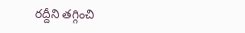రద్దీని తగ్గించి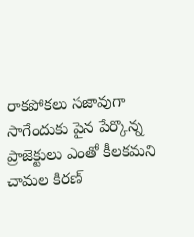రాకపోకలు సజావుగా సాగేందుకు పైన పేర్కొన్న ప్రాజెక్టులు ఎంతో కీలకమని చామల కిరణ్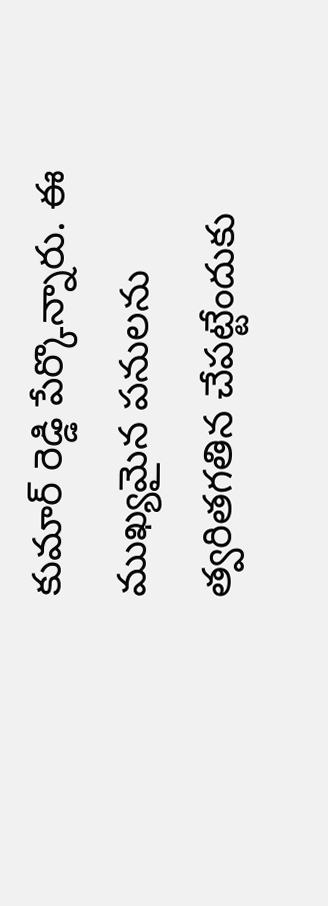కుమార్ రెడ్డి పేర్కొన్నారు. ఈ ముఖ్యమైన పనులను త్వరితగతిన చేపట్టేందుకు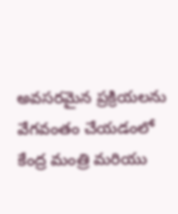అవసరమైన ప్రక్రియలను వేగవంతం చేయడంలో కేంద్ర మంత్రి మరియు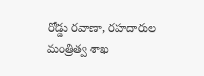రోడ్డు రవాణా, రహదారుల మంత్రిత్వ శాఖ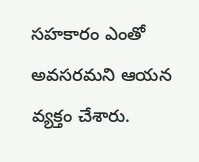సహకారం ఎంతో అవసరమని ఆయన వ్యక్తం చేశారు.